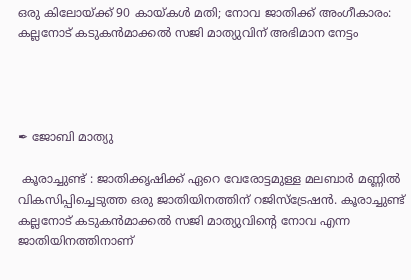ഒരു കിലോയ്ക്ക് 90 കായ്‌കൾ മതി; നോവ ജാതിക്ക് അംഗീകാരം: കല്ലനോട് കടുകൻമാക്കൽ സജി മാത്യുവിന് അഭിമാന നേട്ടം




✒ ജോബി മാത്യു

 കൂരാച്ചുണ്ട് : ജാതിക്കൃഷിക്ക് ഏറെ വേരോട്ടമുള്ള മലബാർ മണ്ണിൽ വികസിപ്പിച്ചെടുത്ത ഒരു ജാതിയിനത്തിന് റജിസ്ട്രേഷൻ. കൂരാച്ചുണ്ട് കല്ലനോട് കടുകൻമാക്കൽ സജി മാത്യുവിന്റെ നോവ എന്ന ജാതിയിനത്തിനാണ്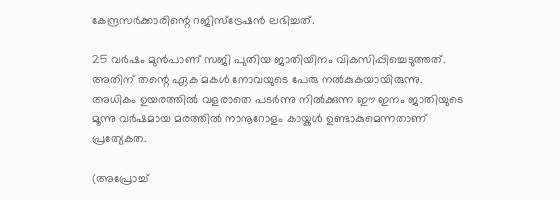കേന്ദ്രസർക്കാരിന്റെ റജിസ്ട്രേഷൻ ലഭിച്ചത്.

25 വർഷം മുൻപാണ് സജി പുതിയ ജാതിയിനം വികസിപ്പിച്ചെടുത്തത്. അതിന് തന്റെ ഏക മകൾ നോവയുടെ പേരു നൽകുകയായിരുന്നു. അധികം ഉയരത്തിൽ വളരാതെ പടർന്നു നിൽക്കുന്ന ഈ ഇനം ജാതിയുടെ മൂന്നു വർഷമായ മരത്തിൽ നാനൂറോളം കായ്കൾ ഉണ്ടാകുമെന്നതാണ് പ്രത്യേകത.

(അപ്രോച്ച്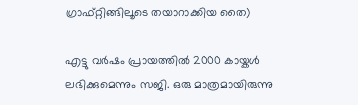ഗ്രാഫ്റ്റിങ്ങിലൂടെ തയാറാക്കിയ തൈ)

എട്ടു വർഷം പ്രായത്തിൽ 2000 കായ്കൾ ലഭിക്കുമെന്നും സജി. ഒരു മാത്രമായിരുന്നു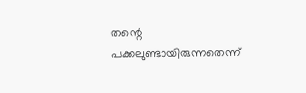തന്റെ പക്കലുണ്ടായിരുന്നതെന്ന്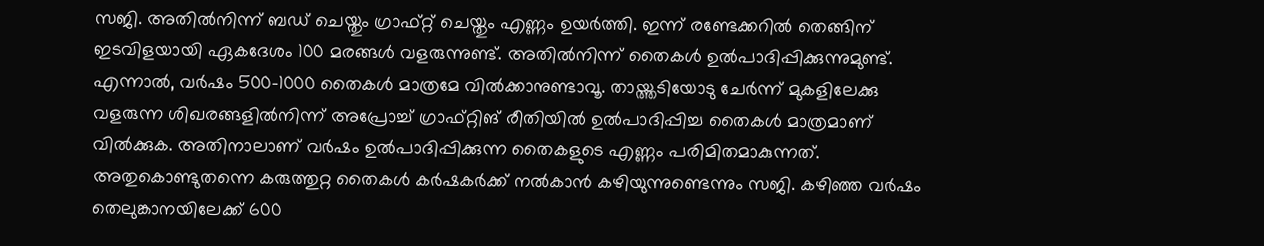സജി. അതിൽനിന്ന് ബഡ് ചെയ്തും ഗ്രാഫ്റ്റ് ചെയ്തും എണ്ണം ഉയർത്തി. ഇന്ന് രണ്ടേക്കറിൽ തെങ്ങിന് ഇടവിളയായി ഏകദേശം 100 മരങ്ങൾ വളരുന്നുണ്ട്. അതിൽനിന്ന് തൈകൾ ഉൽപാദിപ്പിക്കുന്നുമുണ്ട്. എന്നാൽ, വർഷം 500-1000 തൈകൾ മാത്രമേ വിൽക്കാനുണ്ടാവൂ. തായ്ത്തടിയോടു ചേർന്ന് മുകളിലേക്കു വളരുന്ന ശിഖരങ്ങളിൽനിന്ന് അപ്രോച്ച് ഗ്രാഫ്റ്റിങ് രീതിയിൽ ഉൽപാദിപ്പിച്ച തൈകൾ മാത്രമാണ് വിൽക്കുക. അതിനാലാണ് വർഷം ഉൽപാദിപ്പിക്കുന്ന തൈകളുടെ എണ്ണം പരിമിതമാകുന്നത്. അതുകൊണ്ടുതന്നെ കരുത്തുറ്റ തൈകൾ കർഷകർക്ക് നൽകാൻ കഴിയുന്നുണ്ടെന്നും സജി. കഴിഞ്ഞ വർഷം തെലുങ്കാനയിലേക്ക് 600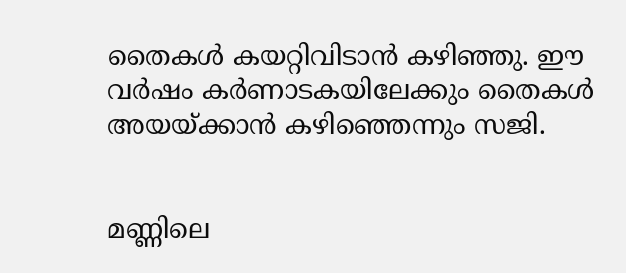തൈകൾ കയറ്റിവിടാൻ കഴിഞ്ഞു. ഈ വർഷം കർണാടകയിലേക്കും തൈകൾ അയയ്ക്കാൻ കഴിഞ്ഞെന്നും സജി.


മണ്ണിലെ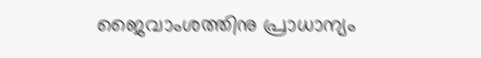ജൈവാംശത്തിനു പ്രാധാന്യം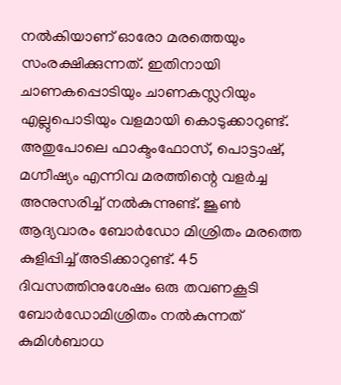നൽകിയാണ് ഓരോ മരത്തെയും സംരക്ഷിക്കുന്നത്. ഇതിനായി ചാണകപ്പൊടിയും ചാണകസ്ലറിയും എല്ലുപൊടിയും വളമായി കൊടുക്കാറുണ്ട്. അതുപോലെ ഫാക്ടംഫോസ്, പൊട്ടാഷ്, മഗ്നീഷ്യം എന്നിവ മരത്തിന്റെ വളർച്ച അനുസരിച്ച് നൽകുന്നുണ്ട്. ജൂൺ ആദ്യവാരം ബോർഡോ മിശ്രിതം മരത്തെ കുളിപ്പിച്ച് അടിക്കാറുണ്ട്. 45 ദിവസത്തിനുശേഷം ഒരു തവണകൂടി ബോർഡോമിശ്രിതം നൽകുന്നത് കുമിൾബാധ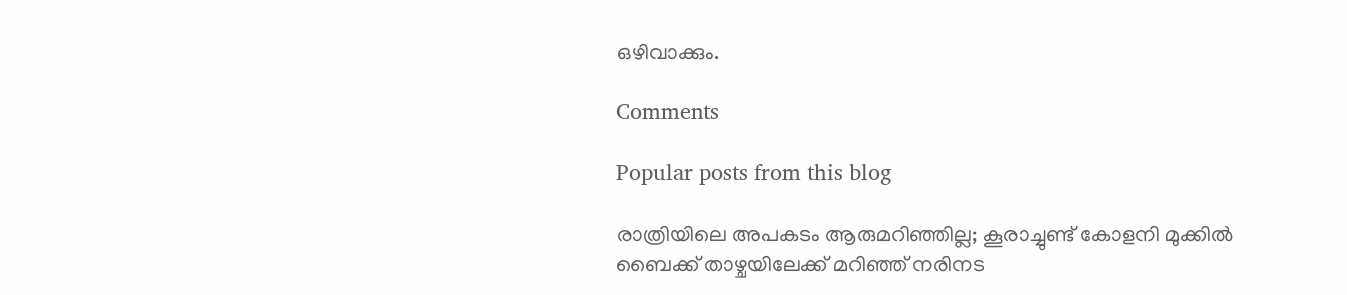ഒഴിവാക്കും.

Comments

Popular posts from this blog

രാത്രിയിലെ അപകടം ആരുമറിഞ്ഞില്ല; കൂരാച്ചുണ്ട് കോളനി മുക്കിൽ ബൈക്ക് താഴ്ചയിലേക്ക് മറിഞ്ഞ് നരിനട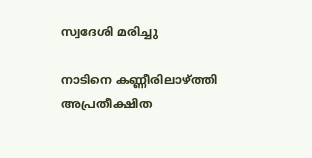സ്വദേശി മരിച്ചു

നാടിനെ കണ്ണീരിലാഴ്ത്തി അപ്രതീക്ഷിത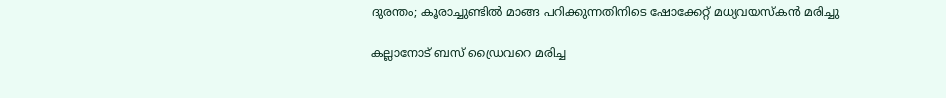ദുരന്തം; കൂരാച്ചുണ്ടിൽ മാങ്ങ പറിക്കുന്നതിനിടെ ഷോക്കേറ്റ് മധ്യവയസ്കൻ മരിച്ചു

കല്ലാനോട് ബസ് ഡ്രൈവറെ മരിച്ച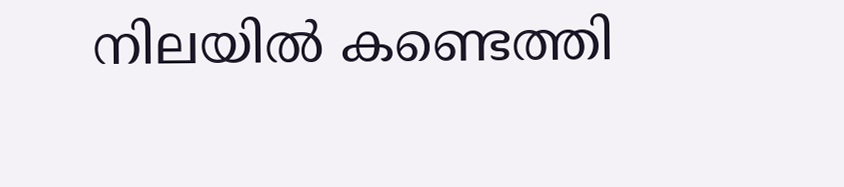നിലയിൽ കണ്ടെത്തി